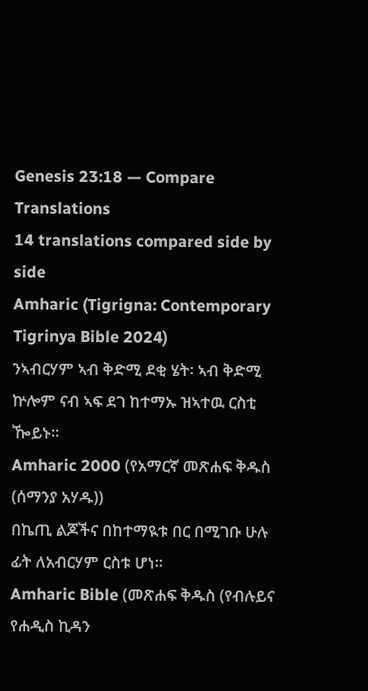Genesis 23:18 — Compare Translations
14 translations compared side by side
Amharic (Tigrigna: Contemporary Tigrinya Bible 2024)
ንኣብርሃም ኣብ ቅድሚ ደቂ ሄት፡ ኣብ ቅድሚ ኵሎም ናብ ኣፍ ደገ ከተማኡ ዝኣተዉ ርስቲ ዀይኑ።
Amharic 2000 (የአማርኛ መጽሐፍ ቅዱስ (ሰማንያ አሃዱ))
በኬጢ ልጆችና በከተማዪቱ በር በሚገቡ ሁሉ ፊት ለአብርሃም ርስቱ ሆነ።
Amharic Bible (መጽሐፍ ቅዱስ (የብሉይና የሐዲስ ኪዳን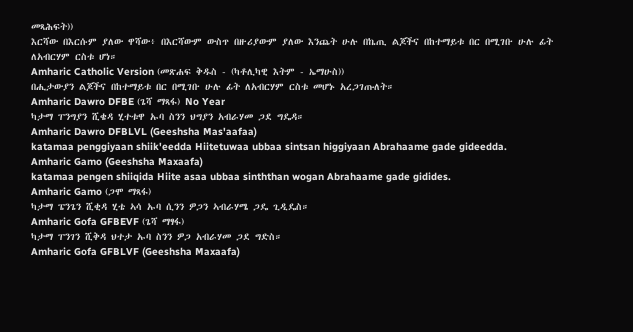መጻሕፍት))
እርሻው በእርሱም ያለው ዋሻው፥ በእርሻውም ውስጥ በዙሪያውም ያለው እንጨት ሁሉ በኬጢ ልጆችና በከተማይቱ በር በሚገቡ ሁሉ ፊት ለአብርሃም ርስቱ ሆነ።
Amharic Catholic Version (መጽሐፍ ቅዱስ - (ካቶሊካዊ እትም - ኤማሁስ))
በሒታውያን ልጆችና በከተማይቱ በር በሚገቡ ሁሉ ፊት ለአብርሃም ርስቱ መሆኑ አረጋገጡለት።
Amharic Dawro DFBE (ጌሻ ማጻፋ) No Year
ካታማ ፐንግያን ሺቄዳ ሂተቱዋ ኡባ ስንን ህግያን አብራሃመ ጋደ ግዴዳ።
Amharic Dawro DFBLVL (Geeshsha Mas'aafaa)
katamaa penggiyaan shiik'eedda Hiitetuwaa ubbaa sintsan higgiyaan Abrahaame gade gideedda.
Amharic Gamo (Geeshsha Maxaafa)
katamaa pengen shiiqida Hiite asaa ubbaa sinththan wogan Abrahaame gade gidides.
Amharic Gamo (ጋሞ ማጻፋ)
ካታማ ፔንጌን ሺቂዳ ሂቴ ኣሳ ኡባ ሲንን ዎጋን ኣብራሃሜ ጋዴ ጊዲዴስ።
Amharic Gofa GFBEVF (ጌሻ ማፃፋ)
ካታማ ፐንገን ሺቅዳ ህተታ ኡባ ስንን ዎጋ አብራሃመ ጋደ ግድስ።
Amharic Gofa GFBLVF (Geeshsha Maxaafa)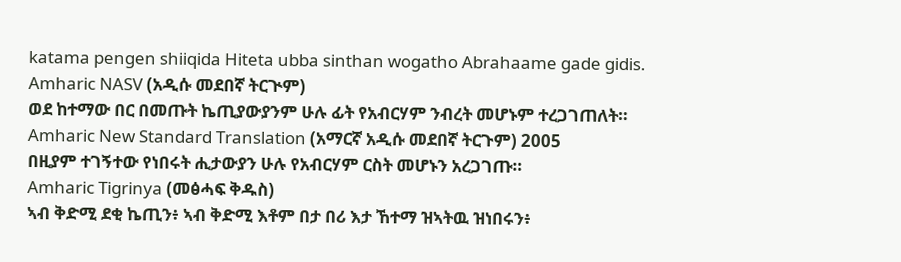katama pengen shiiqida Hiteta ubba sinthan wogatho Abrahaame gade gidis.
Amharic NASV (አዲሱ መደበኛ ትርጒም)
ወደ ከተማው በር በመጡት ኬጢያውያንም ሁሉ ፊት የአብርሃም ንብረት መሆኑም ተረጋገጠለት።
Amharic New Standard Translation (አማርኛ አዲሱ መደበኛ ትርጉም) 2005
በዚያም ተገኝተው የነበሩት ሒታውያን ሁሉ የአብርሃም ርስት መሆኑን አረጋገጡ።
Amharic Tigrinya (መፅሓፍ ቅዱስ)
ኣብ ቅድሚ ደቂ ኬጢን፥ ኣብ ቅድሚ እቶም በታ በሪ እታ ኸተማ ዝኣትዉ ዝነበሩን፥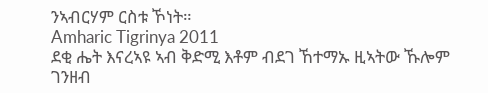ንኣብርሃም ርስቱ ኾነት።
Amharic Tigrinya 2011
ደቂ ሔት እናረኣዩ ኣብ ቅድሚ እቶም ብደገ ኸተማኡ ዚኣትው ኹሎም ገንዘብ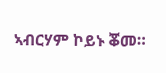ኣብርሃም ኮይኑ ቖመ።